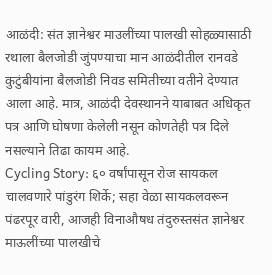आळंदी: संत ज्ञानेश्वर माउलींच्या पालखी सोहळ्यासाठी रथाला बैलजोडी जुंपण्याचा मान आळंदीतील रानवडे कुटुंबीयांना बैलजोडी निवड समितीच्या वतीने देण्यात आला आहे. मात्र, आळंदी देवस्थानने याबाबत अधिकृत पत्र आणि घोषणा केलेली नसून कोणतेही पत्र दिले नसल्याने तिढा कायम आहे.
Cycling Story: ६० वर्षांपासून रोज सायकल चालवणारे पांडुरंग शिर्के; सहा वेळा सायकलवरून पंढरपूर वारी, आजही विनाऔषध तंदुरुस्तसंत ज्ञानेश्वर माऊलींच्या पालखीचे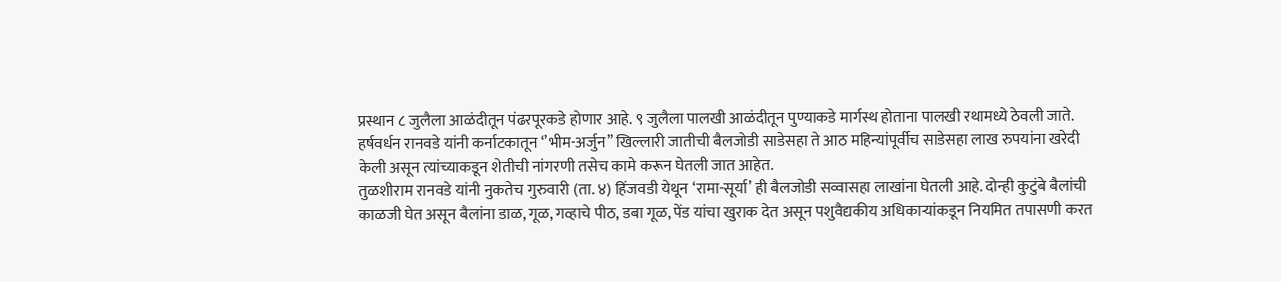प्रस्थान ८ जुलैला आळंदीतून पंढरपूरकडे होणार आहे. ९ जुलैला पालखी आळंदीतून पुण्याकडे मार्गस्थ होताना पालखी रथामध्ये ठेवली जाते. हर्षवर्धन रानवडे यांनी कर्नाटकातून ‘’भीम-अर्जुन’’ खिल्लारी जातीची बैलजोडी साडेसहा ते आठ महिन्यांपूर्वीच साडेसहा लाख रुपयांना खरेदी केली असून त्यांच्याकडून शेतीची नांगरणी तसेच कामे करून घेतली जात आहेत.
तुळशीराम रानवडे यांनी नुकतेच गुरुवारी (ता. ४) हिंजवडी येथून ‘रामा-सूर्या’ ही बैलजोडी सव्वासहा लाखांना घेतली आहे. दोन्ही कुटुंबे बैलांची काळजी घेत असून बैलांना डाळ, गूळ, गव्हाचे पीठ, डबा गूळ, पेंड यांचा खुराक देत असून पशुवैद्यकीय अधिकाऱ्यांकडून नियमित तपासणी करत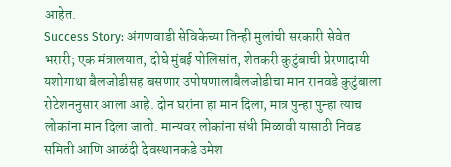आहेत.
Success Story: अंगणवाडी सेविकेच्या तिन्ही मुलांची सरकारी सेवेत भरारी; एक मंत्रालयात, दोघे मुंबई पोलिसांत, शेतकरी कुटुंबाची प्रेरणादायी यशोगाथा बैलजोडीसह बसणार उपोषणालाबैलजोडीचा मान रानवडे कुटुंबाला रोटेशननुसार आला आहे. दोन घरांना हा मान दिला, मात्र पुन्हा पुन्हा त्याच लोकांना मान दिला जातो. मान्यवर लोकांना संधी मिळावी यासाठी निवड समिती आणि आळंदी देवस्थानकडे उमेश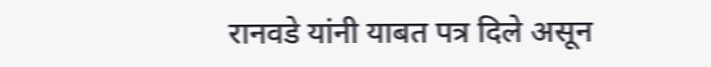रानवडे यांनी याबत पत्र दिले असून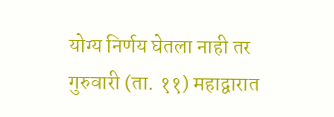योग्य निर्णय घेतला नाही तर गुरुवारी (ता. ११) महाद्वारात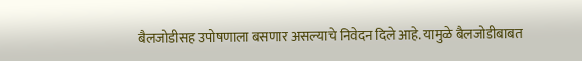बैलजोडीसह उपोषणाला बसणार असल्याचे निवेदन दिले आहे. यामुळे बैलजोडीबाबत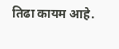तिढा कायम आहे.